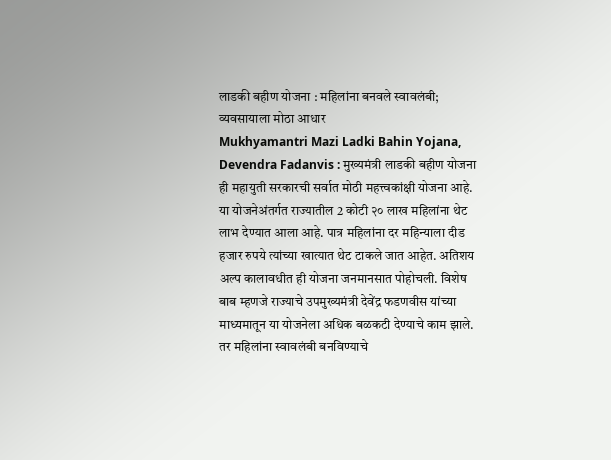लाडकी बहीण योजना : महिलांना बनवले स्वावलंबी; व्यवसायाला मोठा आधार
Mukhyamantri Mazi Ladki Bahin Yojana, Devendra Fadanvis : मुख्यमंत्री लाडकी बहीण योजना ही महायुती सरकारची सर्वात मोठी महत्त्वकांक्षी योजना आहे. या योजनेअंतर्गत राज्यातील 2 कोटी २० लाख महिलांना थेट लाभ देण्यात आला आहे. पात्र महिलांना दर महिन्याला दीड हजार रुपये त्यांच्या खात्यात थेट टाकले जात आहेत. अतिशय अल्प कालावधीत ही योजना जनमानसात पोहोचली. विशेष बाब म्हणजे राज्याचे उपमुख्यमंत्री देवेंद्र फडणवीस यांच्या माध्यमातून या योजनेला अधिक बळकटी देण्याचे काम झाले. तर महिलांना स्वावलंबी बनविण्याचे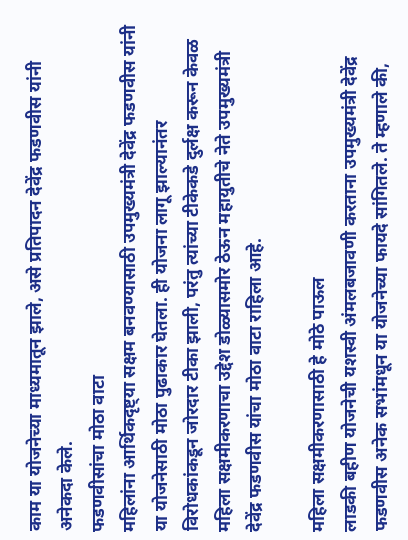काम या योजनेच्या माध्यमातून झाले, असे प्रतिपादन देवेंद्र फडणवीस यांनी अनेकदा केले.
फडणवीसांचा मोठा वाटा
महिलांना आर्थिकदृष्ट्या सक्षम बनवण्यासाठी उपमुख्यमंत्री देवेंद्र फडणवीस यांनी या योजनेसाठी मोठा पुढाकार घेतला. ही योजना लागू झाल्यानंतर विरोधकांकडून जोरदार टीका झाली, परंतु त्यांच्या टीकेकडे दुर्लक्ष करून केवळ महिला सक्षमीकरणाचा उद्देश डोळ्यासमोर ठेऊन महायुतीचे नेते उपमुख्यमंत्री देवेंद्र फडणवीस यांचा मोठा वाटा राहिला आहे.

महिला सक्षमीकरणासाठी हे मोठे पाऊल
लाडकी बहीण योजनेची यशस्वी अंमलबजावणी करताना उपमुख्यमंत्री देवेंद्र फडणवीस अनेक सभांमधून या योजनेच्या फायदे सांगितले. ते म्हणाले की,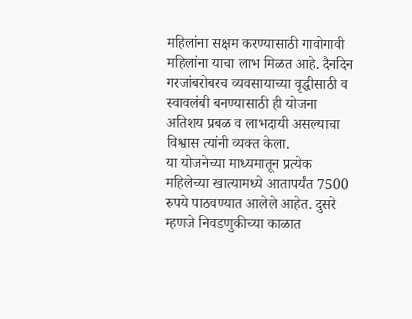महिलांना सक्षम करण्यासाठी गावोगावी महिलांना याचा लाभ मिळत आहे. दैनदिन गरजांबरोबरच व्यवसायाच्या वृद्धीसाठी व स्वावलंबी बनण्यासाठी ही योजना अतिशय प्रबळ व लाभदायी असल्याचा विश्वास त्यांनी व्यक्त केला.
या योजनेच्या माध्यमातून प्रत्येक महिलेच्या खात्यामध्ये आतापर्यंत 7500 रुपये पाठवण्यात आलेले आहेत. दुसरे म्हणजे निवडणुकीच्या काळात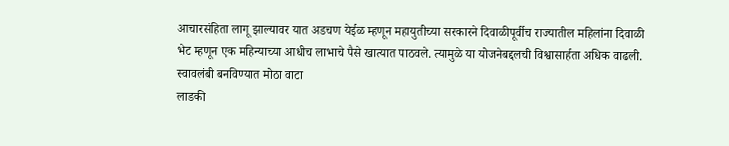आचारसंहिता लागू झाल्यावर यात अडचण येईळ म्हणून महायुतीच्या सरकारने दिवाळीपूर्वीच राज्यातील महिलांना दिवाळी भेट म्हणून एक महिन्याच्या आधीच लाभाचे पैसे खात्यात पाठवले. त्यामुळे या योजनेबद्दलची विश्वासार्हता अधिक वाढली.
स्वावलंबी बनविण्यात मोठा वाटा
लाडकी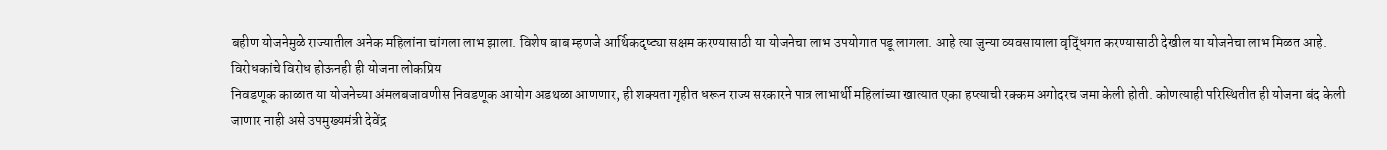बहीण योजनेमुळे राज्यातील अनेक महिलांना चांगला लाभ झाला. विशेष बाब म्हणजे आर्थिकदृष्ट्या सक्षम करण्यासाठी या योजनेचा लाभ उपयोगात पडू लागला. आहे त्या जुन्या व्यवसायाला वृद्धिंगत करण्यासाठी देखील या योजनेचा लाभ मिळत आहे.
विरोधकांचे विरोध होऊनही ही योजना लोकप्रिय
निवडणूक काळात या योजनेच्या अंमलबजावणीस निवडणूक आयोग अडथळा आणणार, ही शक्यता गृहीत धरून राज्य सरकारने पात्र लाभार्थी महिलांच्या खात्यात एका हप्त्याची रक्कम अगोदरच जमा केली होती. कोणत्याही परिस्थितीत ही योजना बंद केली जाणार नाही असे उपमुख्यमंत्री देवेंद्र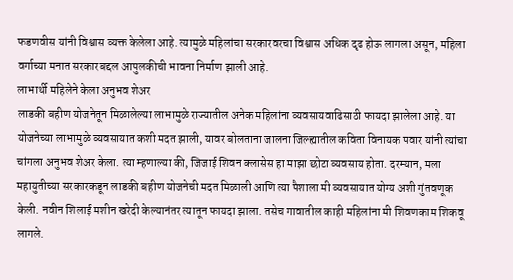फडणवीस यांनी विश्वास व्यक्त केलेला आहे. त्यामुळे महिलांचा सरकारवरचा विश्वास अधिक दृढ होऊ लागला असून, महिला वर्गाच्या मनात सरकारबद्दल आपुलकीची भावना निर्माण झाली आहे.
लाभार्थी महिलेने केला अनुभव शेअर
लाडकी बहीण योजनेतून मिळालेल्या लाभामुळे राज्यातील अनेक महिलांना व्यवसायवाढिसाठी फायदा झालेला आहे. या योजनेच्या लाभामुळे व्यवसायात कशी मदत झाली, यावर बोलताना जालना जिल्ह्यातील कविता विनायक पवार यांनी त्यांचा चांगला अनुभव शेअर केला. त्या म्हणाल्या की, जिजाई शिवन क्लासेस हा माझा छोटा व्यवसाय होता. दरम्यान, मला महायुतीच्या सरकारकडून लाडकी बहीण योजनेची मदत मिळाली आणि त्या पैशाला मी व्यवसायात योग्य अशी गुंतवणूक केली. नवीन शिलाई मशीन खरेदी केल्यानंतर त्यातून फायदा झाला. तसेच गावातील काही महिलांना मी शिवणकाम शिकवू लागले.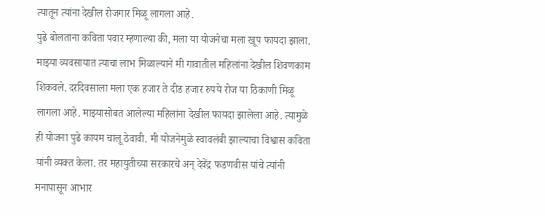त्यातून त्यांना देखील रोजगार मिळू लागला आहे.
पुढे बोलताना कविता पवार म्हणाल्या की, मला या योजनेचा मला खूप फायदा झाला. माझ्या व्यवसायात त्याचा लाभ मिळाल्याने मी गावातील महिलांना देखील शिवणकाम शिकवले. दरदिवसाला मला एक हजार ते दीड हजार रुपये रोज या ठिकाणी मिळू लागला आहे. माझ्यासोबत आलेल्या महिलांना देखील फायदा झालेला आहे. त्यामुळे ही योजना पुढे कायम चालू ठेवावी. मी योजनेमुळे स्वावलंबी झाल्याचा विश्वास कविता यांनी व्यक्त केला. तर महायुतीच्या सरकारचे अन् देवेंद्र फडणवीस यांचे त्यांनी मनापासून आभार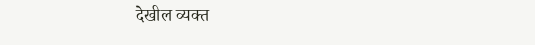देखील व्यक्त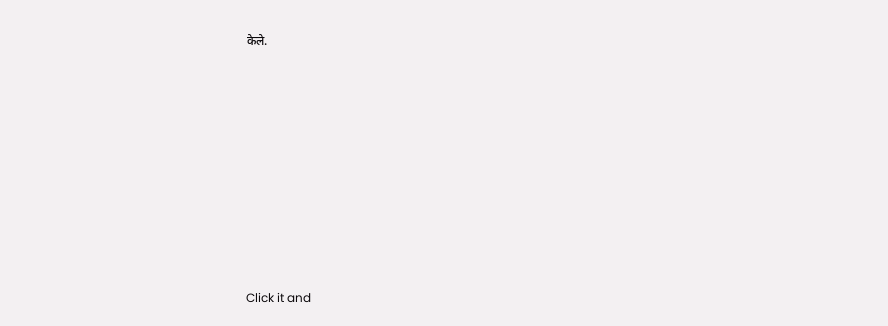केले.












Click it and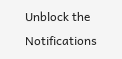Unblock the Notifications